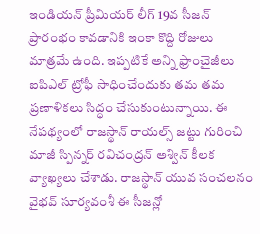ఇండియన్ ప్రీమియర్ లీగ్ 19వ సీజన్ ప్రారంభం కావడానికి ఇంకా కొద్ది రోజులు మాత్రమే ఉంది. ఇప్పటికే అన్ని ఫ్రాంచైజీలు ఐపిఎల్ ట్రోఫీ సాధించేందుకు తమ తమ ప్రణాళికలు సిద్ధం చేసుకుంటున్నాయి. ఈ నేపథ్యంలో రాజస్థాన్ రాయల్స్ జట్టు గురించి మాజీ స్పిన్నర్ రవిచంద్రన్ అశ్విన్ కీలక వ్యాఖ్యలు చేశాడు. రాజస్థాన్ యువ సంచలనం వైభవ్ సూర్యవంశీ ఈ సీజన్లో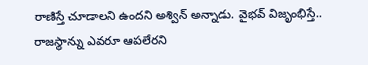రాణిస్తే చూడాలని ఉందని అశ్విన్ అన్నాడు. వైభవ్ విజృంభిస్తే.. రాజస్థాన్ను ఎవరూ ఆపలేరని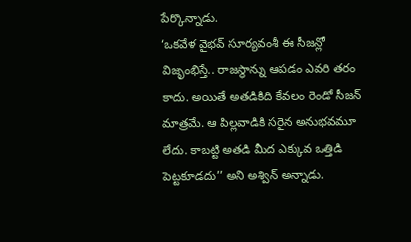పేర్కొన్నాడు.
‘ఒకవేళ వైభవ్ సూర్యవంశీ ఈ సీజన్లో విజృంభిస్తే.. రాజస్థాన్ను ఆపడం ఎవరి తరం కాదు. అయితే అతడికిది కేవలం రెండో సీజన్ మాత్రమే. ఆ పిల్లవాడికి సరైన అనుభవమూ లేదు. కాబట్టి అతడి మీద ఎక్కువ ఒత్తిడి పెట్టకూడదు’’ అని అశ్విన్ అన్నాడు.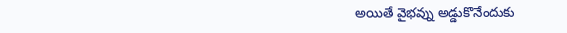అయితే వైభవ్ను అడ్డుకొనేందుకు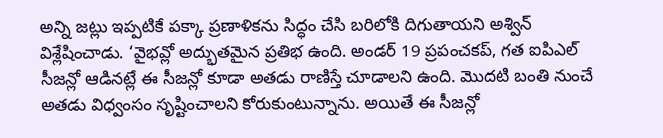అన్ని జట్లు ఇప్పటికే పక్కా ప్రణాళికను సిద్ధం చేసి బరిలోకి దిగుతాయని అశ్విన్ విశ్లేషించాడు. ‘వైభవ్లో అద్భుతమైన ప్రతిభ ఉంది. అండర్ 19 ప్రపంచకప్, గత ఐపిఎల్ సీజన్లో ఆడినట్లే ఈ సీజన్లో కూడా అతడు రాణిస్తే చూడాలని ఉంది. మొదటి బంతి నుంచే అతడు విధ్వంసం సృష్టించాలని కోరుకుంటున్నాను. అయితే ఈ సీజన్లో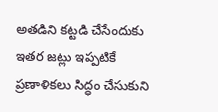అతడిని కట్టడి చేసేందుకు ఇతర జట్లు ఇప్పటికే ప్రణాళికలు సిద్ధం చేసుకుని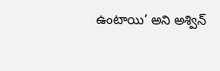ఉంటాయి’ అని అశ్విన్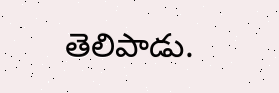తెలిపాడు.